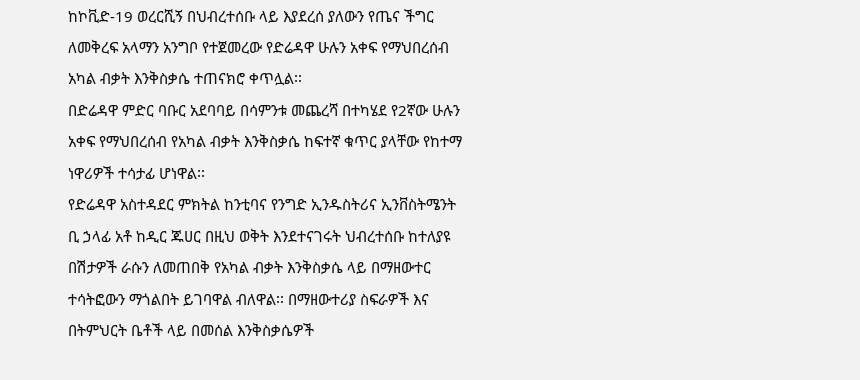ከኮቪድ-19 ወረርሺኝ በህብረተሰቡ ላይ እያደረሰ ያለውን የጤና ችግር ለመቅረፍ አላማን አንግቦ የተጀመረው የድሬዳዋ ሁሉን አቀፍ የማህበረሰብ አካል ብቃት እንቅስቃሴ ተጠናክሮ ቀጥሏል፡፡
በድሬዳዋ ምድር ባቡር አደባባይ በሳምንቱ መጨረሻ በተካሄደ የ2ኛው ሁሉን አቀፍ የማህበረሰብ የአካል ብቃት እንቅስቃሴ ከፍተኛ ቁጥር ያላቸው የከተማ ነዋሪዎች ተሳታፊ ሆነዋል፡፡
የድሬዳዋ አስተዳደር ምክትል ከንቲባና የንግድ ኢንዱስትሪና ኢንቨስትሜንት ቢ ኃላፊ አቶ ከዲር ጁሀር በዚህ ወቅት እንደተናገሩት ህብረተሰቡ ከተለያዩ በሽታዎች ራሱን ለመጠበቅ የአካል ብቃት እንቅስቃሴ ላይ በማዘውተር ተሳትፎውን ማጎልበት ይገባዋል ብለዋል፡፡ በማዘውተሪያ ስፍራዎች እና በትምህርት ቤቶች ላይ በመሰል እንቅስቃሴዎች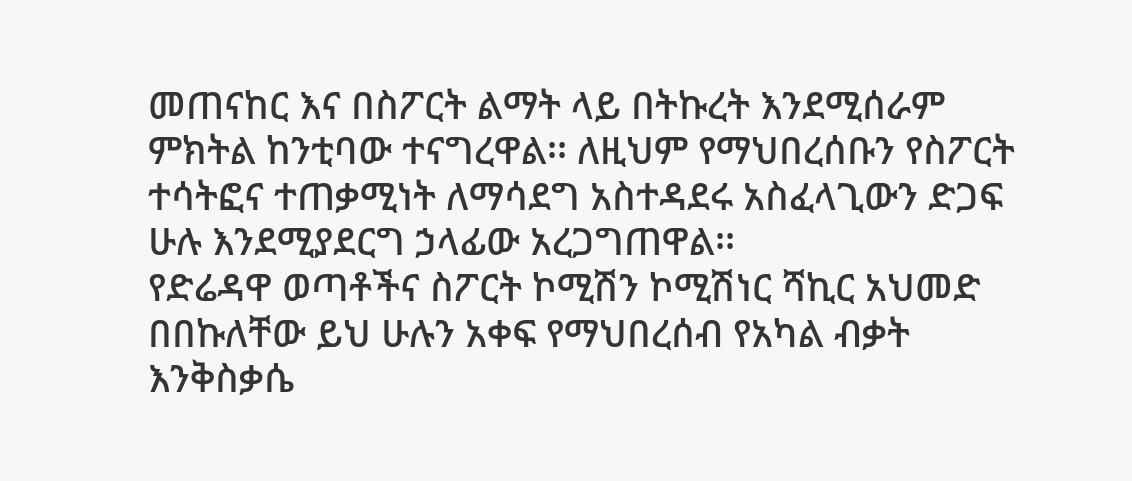መጠናከር እና በስፖርት ልማት ላይ በትኩረት እንደሚሰራም ምክትል ከንቲባው ተናግረዋል፡፡ ለዚህም የማህበረሰቡን የስፖርት ተሳትፎና ተጠቃሚነት ለማሳደግ አስተዳደሩ አስፈላጊውን ድጋፍ ሁሉ እንደሚያደርግ ኃላፊው አረጋግጠዋል፡፡
የድሬዳዋ ወጣቶችና ስፖርት ኮሚሽን ኮሚሽነር ሻኪር አህመድ በበኩለቸው ይህ ሁሉን አቀፍ የማህበረሰብ የአካል ብቃት እንቅስቃሴ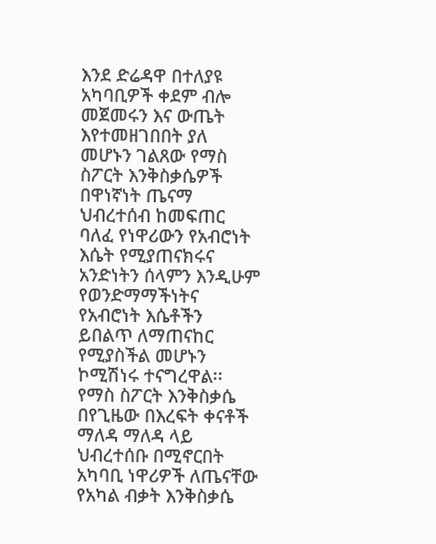እንደ ድሬዳዋ በተለያዩ አካባቢዎች ቀደም ብሎ መጀመሩን እና ውጤት እየተመዘገበበት ያለ መሆኑን ገልጸው የማስ ስፖርት እንቅስቃሴዎች በዋነኛነት ጤናማ ህብረተሰብ ከመፍጠር ባለፈ የነዋሪውን የአብሮነት እሴት የሚያጠናክሩና አንድነትን ሰላምን እንዲሁም የወንድማማችነትና የአብሮነት እሴቶችን ይበልጥ ለማጠናከር የሚያስችል መሆኑን ኮሚሽነሩ ተናግረዋል፡፡
የማስ ስፖርት እንቅስቃሴ በየጊዜው በእረፍት ቀናቶች ማለዳ ማለዳ ላይ ህብረተሰቡ በሚኖርበት አካባቢ ነዋሪዎች ለጤናቸው የአካል ብቃት እንቅስቃሴ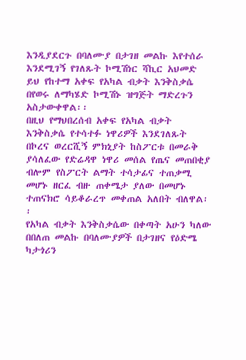እንዲያደርጉ በባለሙያ በታገዘ መልኩ እየተሰራ እንደሚገኝ የገለጹት ኮሚሽነር ሻኪር አህመድ ይህ የከተማ አቀፍ የአካል ብቃት እንቅስቃሴ በየወሩ ለማካሄድ ኮሚሽኑ ዝግጅት ማድረጉን አስታውቀዋል፡፡
በዚህ የማህበረሰብ አቀፍ የአካል ብቃት እንቅስቃሴ የተሳተፉ ነዋሪዎች እንደገለጹት በኮረና ወረርሺኝ ምክኒያት ከስፖርቱ በመራቅ ያሳለፈው የድሬዳዋ ነዋሪ መሰል የጤና መጠበቂያ ብሎም የስፖርት ልማት ተሳታፊና ተጠቃሚ መሆኑ ዘርፈ ብዙ ጠቀሜታ ያለው በመሆኑ ተጠናክሮ ሳይቆራረጥ መቀጠል አለበት ብለዋል፡፡
የአካል ብቃት እንቅስቃሴው በቀጣት አሁን ካለው በበለጠ መልኩ በባለሙያዎች በታገዘና የዕድሜ ካታጎሪን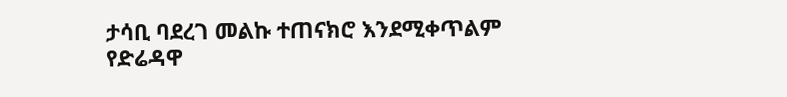ታሳቢ ባደረገ መልኩ ተጠናክሮ እንደሚቀጥልም የድሬዳዋ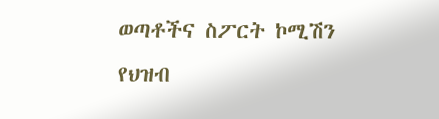ወጣቶችና ስፖርት ኮሚሽን የህዝብ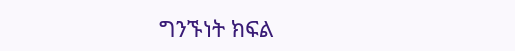ግንኙነት ክፍል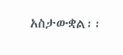አስታውቋል፡፡